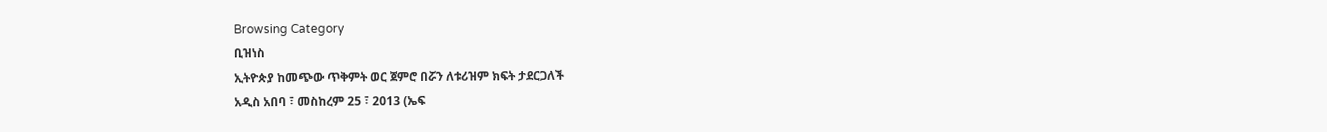Browsing Category
ቢዝነስ
ኢትዮጵያ ከመጭው ጥቅምት ወር ጀምሮ በሯን ለቱሪዝም ክፍት ታደርጋለች
አዲስ አበባ ፣ መስከረም 25 ፣ 2013 (ኤፍ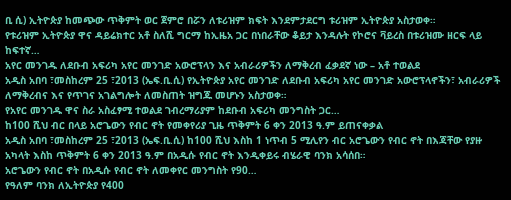ቢ ሲ) ኢትዮጵያ ከመጭው ጥቅምት ወር ጀምሮ በሯን ለቱሪዝም ክፍት እንደምታደርግ ቱሪዝም ኢትዮጵያ አስታወቀ።
የቱሪዝም ኢትዮጵያ ዋና ዳይሬክተር አቶ ስለሺ ግርማ ከኢዜአ ጋር በነበራቸው ቆይታ እንዳሉት የኮሮና ቫይረስ በቱሪዝሙ ዘርፍ ላይ ከፍተኛ…
አየር መንገዱ ለደቡብ አፍሪካ አየር መንገድ አውሮፕላን እና አብራሪዎችን ለማቅረብ ፈቃደኛ ነው – አቶ ተወልደ
አዲስ አበባ ፣መስከረም 25 ፣2013 (ኤፍ.ቢ.ሲ) የኢትዮጵያ አየር መንገድ ለደቡብ አፍሪካ አየር መንገድ አውሮፕላኖችን፣ አብራሪዎች ለማቅረብና እና የጥገና አገልግሎት ለመስጠት ዝግጁ መሆኑን አስታወቀ።
የአየር መንገዱ ዋና ስራ አስፈፃሚ ተወልደ ገብረማሪያም ከደቡብ አፍሪካ መንግስት ጋር…
ከ100 ሺህ ብር በላይ አሮጌውን የብር ኖት የመቀየሪያ ጊዜ ጥቅምት 6 ቀን 2013 ዓ.ም ይጠናቀቃል
አዲስ አበባ ፣መስከረም 25 ፣2013 (ኤፍ.ቢ.ሲ) ከ100 ሺህ እስከ 1 ነጥብ 5 ሚሊየን ብር አሮጌውን የብር ኖት በእጃቸው የያዙ አካላት እስከ ጥቅምት 6 ቀን 2013 ዓ.ም በአዲሱ የብር ኖት እንዲቀይሩ ብሄራዊ ባንክ አሳሰበ።
አሮጌውን የብር ኖት በአዲሱ የብር ኖት ለመቀየር መንግስት የ90…
የዓለም ባንክ ለኢትዮጵያ የ400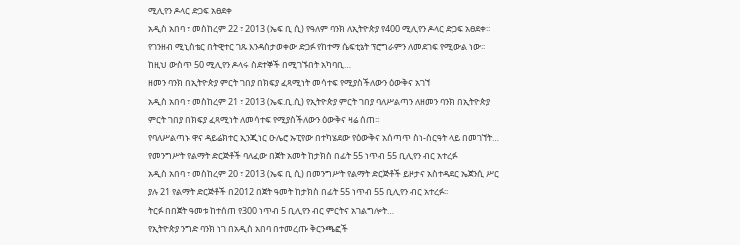ሚሊየን ዶላር ድጋፍ አፀደቀ
አዲስ አበባ ፣ መስከረም 22 ፣ 2013 (ኤፍ ቢ ሲ) የዓለም ባንክ ለኢትዮጵያ የ400 ሚሊየን ዶላር ድጋፍ አፀደቀ፡፡
የገንዘብ ሚኒስቴር በትዊተር ገጹ እንዳስታወቀው ድጋፉ የከተማ ሴፍቲኔት ፕሮግራምን ለመደገፍ የሚውል ነው፡፡
ከዚህ ውስጥ 50 ሚሊየን ዶላሩ ስደተኞች በሚገኙበት አካባቢ…
ዘመን ባንክ በኢትዮጵያ ምርት ገበያ በክፍያ ፈጻሚነት መሳተፍ የሚያስችለውን ዕውቅና አገኘ
አዲስ አበባ ፣ መስከረም 21 ፣ 2013 (ኤፍ.ቢ.ሲ) የኢትዮጵያ ምርት ገበያ ባለሥልጣን ለዘመን ባንክ በኢትዮጵያ ምርት ገበያ በክፍያ ፈጻሚነት ለመሳተፍ የሚያስችለውን ዕውቅና ዛሬ ሰጠ፡፡
የባለሥልጣኑ ዋና ዳይሬክተር ኢንጂነር ዑሌሮ ኡፒየው በተካሄደው የዕውቅና አሰጣጥ ስነ-ስርዓት ላይ በመገኘት…
የመንግሥት የልማት ድርጅቶች ባለፈው በጀት አመት ከታክስ በፊት 55 ነጥብ 55 ቢሊየን ብር አተረፉ
አዲስ አበባ ፣ መስከረም 20 ፣ 2013 (ኤፍ ቢ ሲ) በመንግሥት የልማት ድርጅቶች ይዞታና አስተዳደር ኤጀንሲ ሥር ያሉ 21 የልማት ድርጅቶች በ2012 በጀት ዓመት ከታክስ በፊት 55 ነጥብ 55 ቢሊየን ብር አተረፉ፡፡
ትርፉ በበጀት ዓመቱ ከተሰጠ የ300 ነጥብ 5 ቢሊየን ብር ምርትና አገልግሎት…
የኢትዮጵያ ንግድ ባንክ ነገ በአዲስ አበባ በተመረጡ ቅርንጫፎች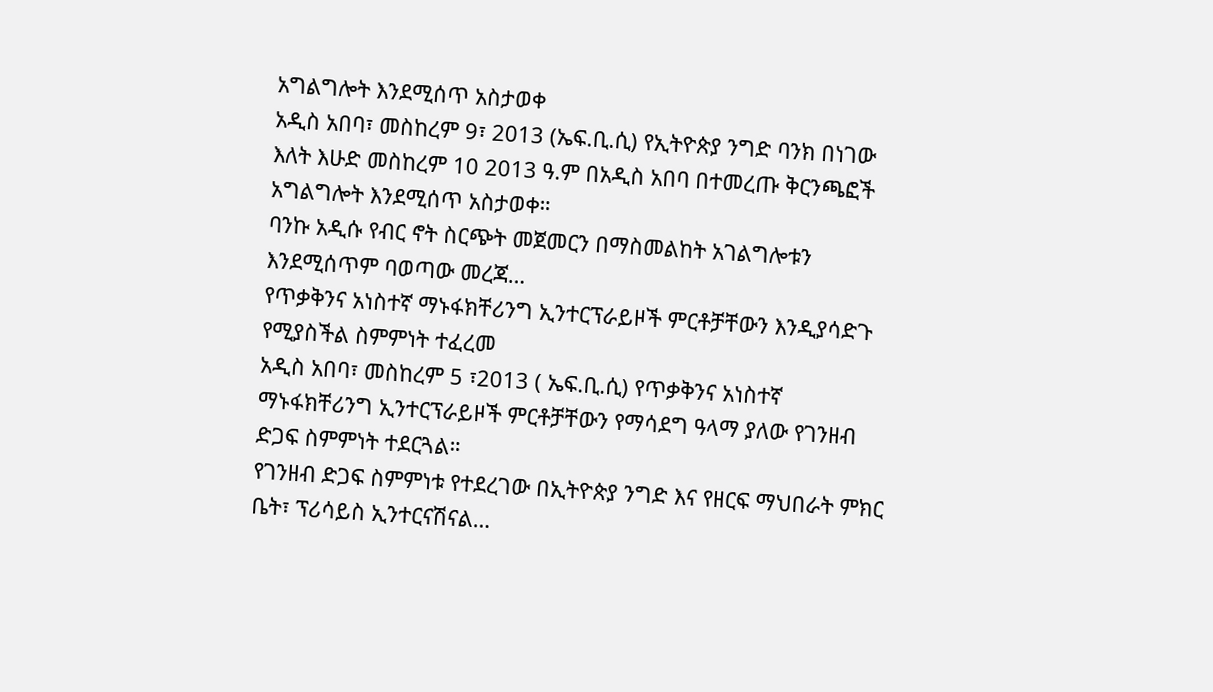አግልግሎት እንደሚሰጥ አስታወቀ
አዲስ አበባ፣ መስከረም 9፣ 2013 (ኤፍ.ቢ.ሲ) የኢትዮጵያ ንግድ ባንክ በነገው እለት እሁድ መስከረም 10 2013 ዓ.ም በአዲስ አበባ በተመረጡ ቅርንጫፎች አግልግሎት እንደሚሰጥ አስታወቀ።
ባንኩ አዲሱ የብር ኖት ስርጭት መጀመርን በማስመልከት አገልግሎቱን እንደሚሰጥም ባወጣው መረጃ…
የጥቃቅንና አነስተኛ ማኑፋክቸሪንግ ኢንተርፕራይዞች ምርቶቻቸውን እንዲያሳድጉ የሚያስችል ስምምነት ተፈረመ
አዲስ አበባ፣ መስከረም 5 ፣2013 ( ኤፍ.ቢ.ሲ) የጥቃቅንና አነስተኛ ማኑፋክቸሪንግ ኢንተርፕራይዞች ምርቶቻቸውን የማሳደግ ዓላማ ያለው የገንዘብ ድጋፍ ስምምነት ተደርጓል።
የገንዘብ ድጋፍ ስምምነቱ የተደረገው በኢትዮጵያ ንግድ እና የዘርፍ ማህበራት ምክር ቤት፣ ፕሪሳይስ ኢንተርናሽናል…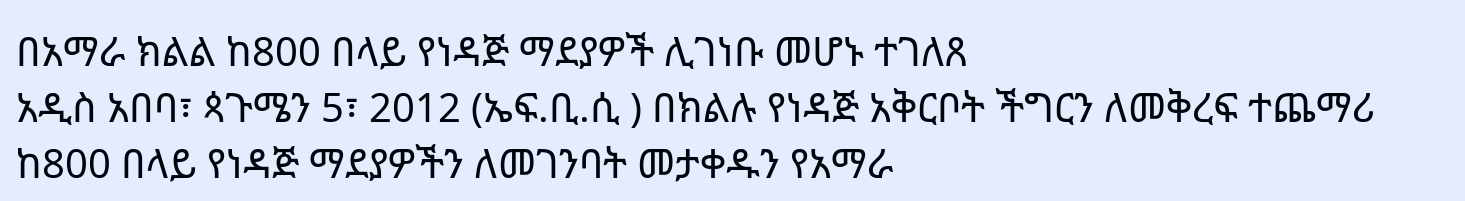በአማራ ክልል ከ800 በላይ የነዳጅ ማደያዎች ሊገነቡ መሆኑ ተገለጸ
አዲስ አበባ፣ ጳጉሜን 5፣ 2012 (ኤፍ.ቢ.ሲ ) በክልሉ የነዳጅ አቅርቦት ችግርን ለመቅረፍ ተጨማሪ ከ800 በላይ የነዳጅ ማደያዎችን ለመገንባት መታቀዱን የአማራ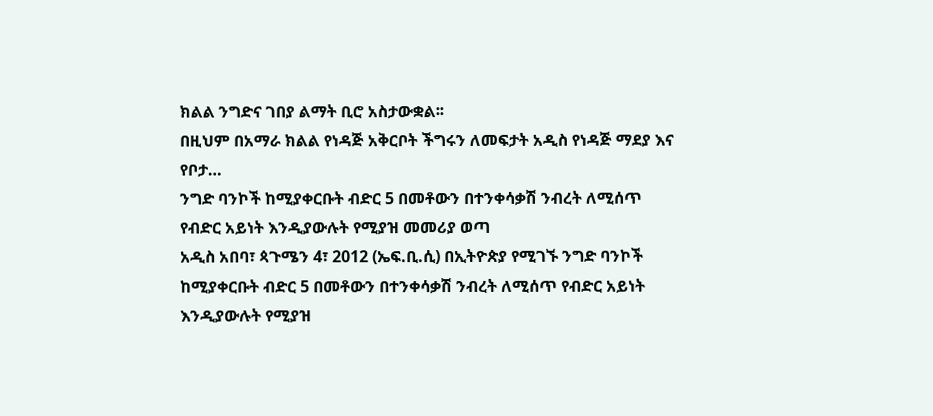ክልል ንግድና ገበያ ልማት ቢሮ አስታውቋል፡፡
በዚህም በአማራ ክልል የነዳጅ አቅርቦት ችግሩን ለመፍታት አዲስ የነዳጅ ማደያ እና የቦታ…
ንግድ ባንኮች ከሚያቀርቡት ብድር 5 በመቶውን በተንቀሳቃሽ ንብረት ለሚሰጥ የብድር አይነት እንዲያውሉት የሚያዝ መመሪያ ወጣ
አዲስ አበባ፣ ጳጉሜን 4፣ 2012 (ኤፍ.ቢ.ሲ) በኢትዮጵያ የሚገኙ ንግድ ባንኮች ከሚያቀርቡት ብድር 5 በመቶውን በተንቀሳቃሽ ንብረት ለሚሰጥ የብድር አይነት እንዲያውሉት የሚያዝ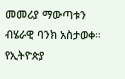መመሪያ ማውጣቱን ብሄራዊ ባንክ አስታወቀ።
የኢትዮጵያ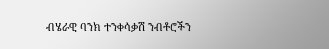ብሄራዊ ባንክ ተንቀሳቃሽ ንብቶሮችን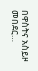በዋስትና አስይዞ መበደር…